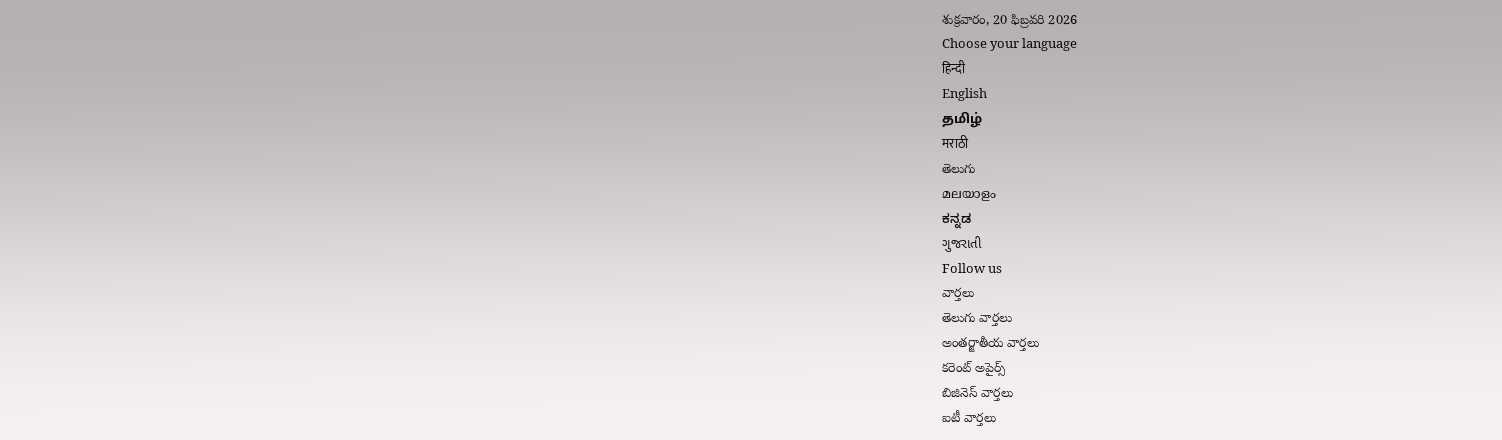శుక్రవారం, 20 ఫిబ్రవరి 2026
Choose your language
हिन्दी
English
தமிழ்
मराठी
తెలుగు
മലയാളം
ಕನ್ನಡ
ગુજરાતી
Follow us
వార్తలు
తెలుగు వార్తలు
అంతర్జాతీయ వార్తలు
కరెంట్ అపైర్స్
బిజినెస్ వార్తలు
ఐటీ వార్తలు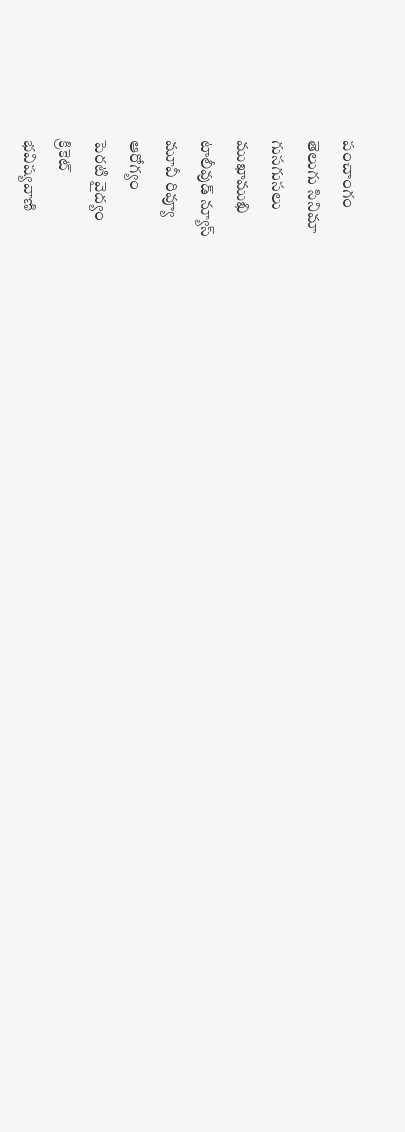పంచాంగం
తెలుగు సినిమా
గుసగుసలు
ముఖాముఖి
టాలీవుడ్ న్యూస్
మూవీ రివ్యూ
ఆరోగ్యం
పెరటి వైద్యం
క్రికెట్
భవిష్యవాణి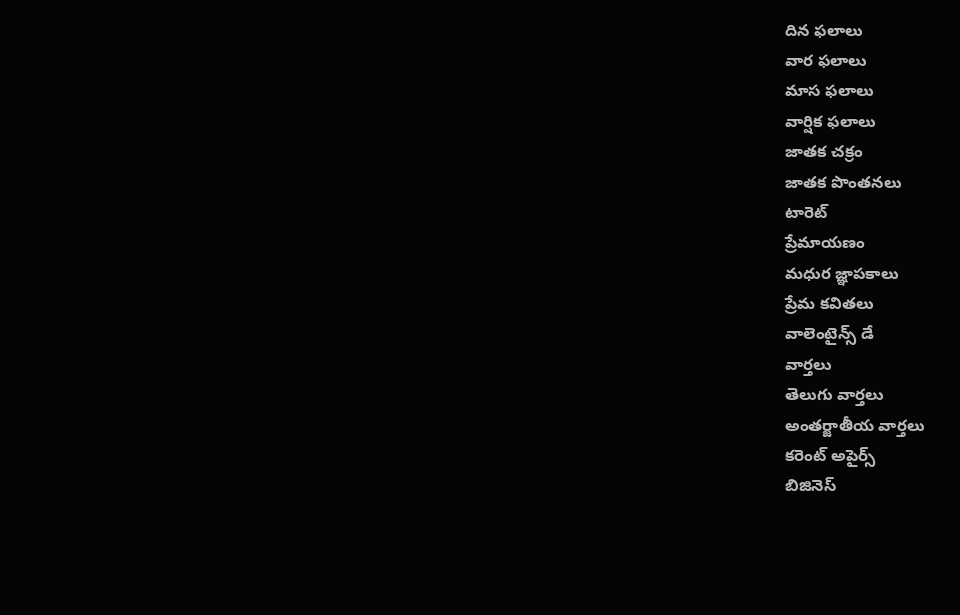దిన ఫలాలు
వార ఫలాలు
మాస ఫలాలు
వార్షిక ఫలాలు
జాతక చక్రం
జాతక పొంతనలు
టారెట్
ప్రేమాయణం
మధుర జ్ఞాపకాలు
ప్రేమ కవితలు
వాలెంటైన్స్ డే
వార్తలు
తెలుగు వార్తలు
అంతర్జాతీయ వార్తలు
కరెంట్ అపైర్స్
బిజినెస్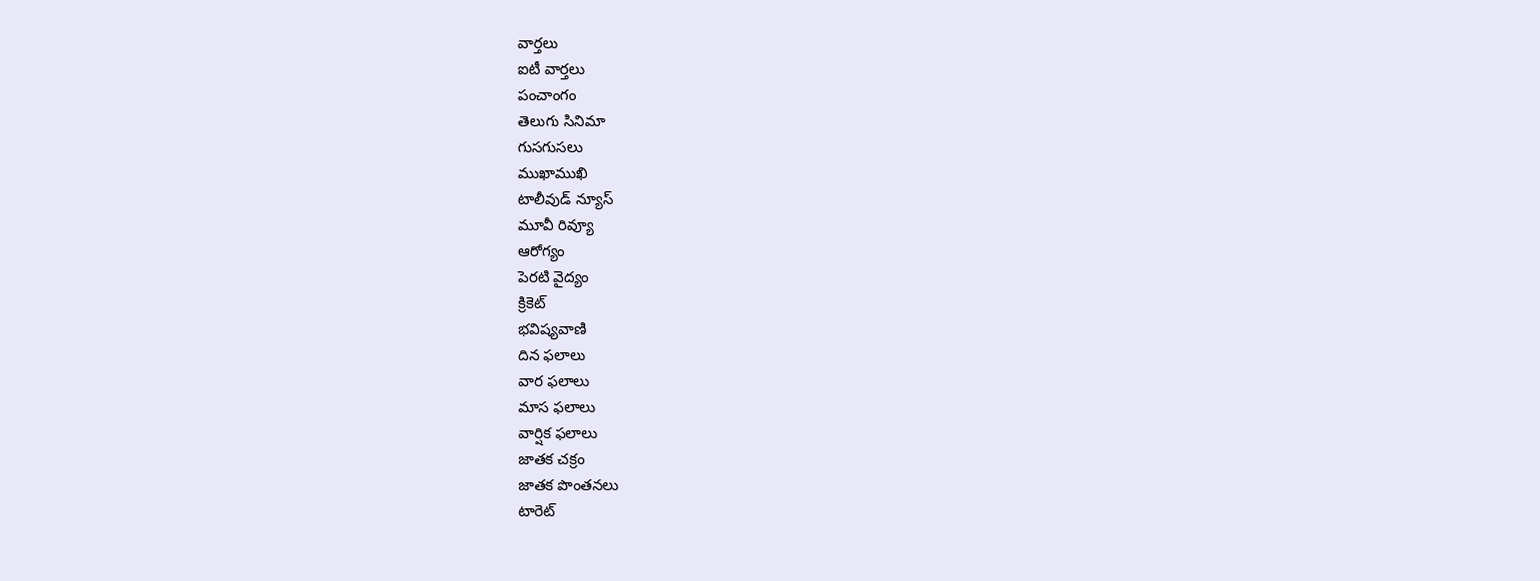వార్తలు
ఐటీ వార్తలు
పంచాంగం
తెలుగు సినిమా
గుసగుసలు
ముఖాముఖి
టాలీవుడ్ న్యూస్
మూవీ రివ్యూ
ఆరోగ్యం
పెరటి వైద్యం
క్రికెట్
భవిష్యవాణి
దిన ఫలాలు
వార ఫలాలు
మాస ఫలాలు
వార్షిక ఫలాలు
జాతక చక్రం
జాతక పొంతనలు
టారెట్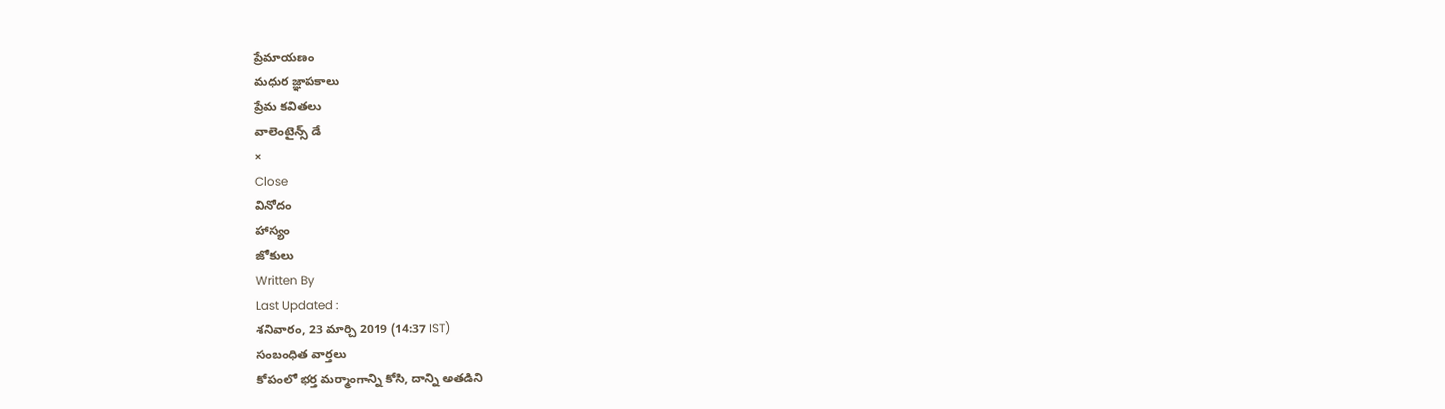ప్రేమాయణం
మధుర జ్ఞాపకాలు
ప్రేమ కవితలు
వాలెంటైన్స్ డే
×
Close
వినోదం
హాస్యం
జోకులు
Written By
Last Updated :
శనివారం, 23 మార్చి 2019 (14:37 IST)
సంబంధిత వార్తలు
కోపంలో భర్త మర్మాంగాన్ని కోసి, దాన్ని అతడిని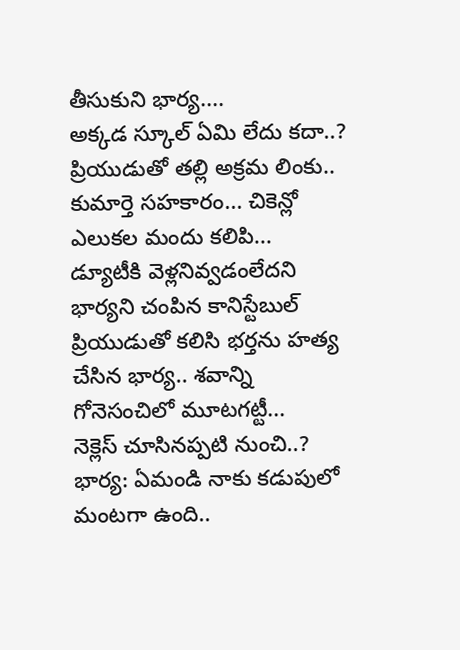తీసుకుని భార్య....
అక్కడ స్కూల్ ఏమి లేదు కదా..?
ప్రియుడుతో తల్లి అక్రమ లింకు.. కుమార్తె సహకారం... చికెన్లో ఎలుకల మందు కలిపి...
డ్యూటీకి వెళ్లనివ్వడంలేదని భార్యని చంపిన కానిస్టేబుల్
ప్రియుడుతో కలిసి భర్తను హత్య చేసిన భార్య.. శవాన్ని గోనెసంచిలో మూటగట్టీ...
నెక్లెస్ చూసినప్పటి నుంచి..?
భార్య: ఏమండి నాకు కడుపులో మంటగా ఉంది..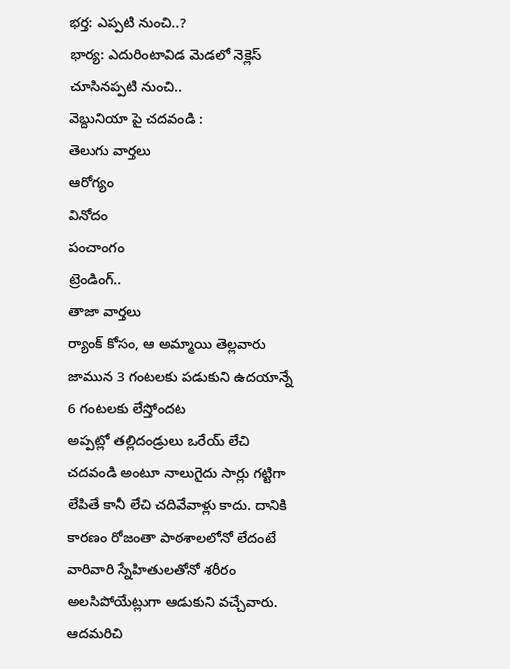భర్త: ఎప్పటి నుంచి..?
భార్య: ఎదురింటావిడ మెడలో నెక్లెస్ చూసినప్పటి నుంచి..
వెబ్దునియా పై చదవండి :
తెలుగు వార్తలు
ఆరోగ్యం
వినోదం
పంచాంగం
ట్రెండింగ్..
తాజా వార్తలు
ర్యాంక్ కోసం, ఆ అమ్మాయి తెల్లవారు జామున 3 గంటలకు పడుకుని ఉదయాన్నే 6 గంటలకు లేస్తోందట
అప్పట్లో తల్లిదండ్రులు ఒరేయ్ లేచి చదవండి అంటూ నాలుగైదు సార్లు గట్టిగా లేపితే కానీ లేచి చదివేవాళ్లు కాదు. దానికి కారణం రోజంతా పాఠశాలలోనో లేదంటే వారివారి స్నేహితులతోనో శరీరం అలసిపోయేట్లుగా ఆడుకుని వచ్చేవారు. ఆదమరిచి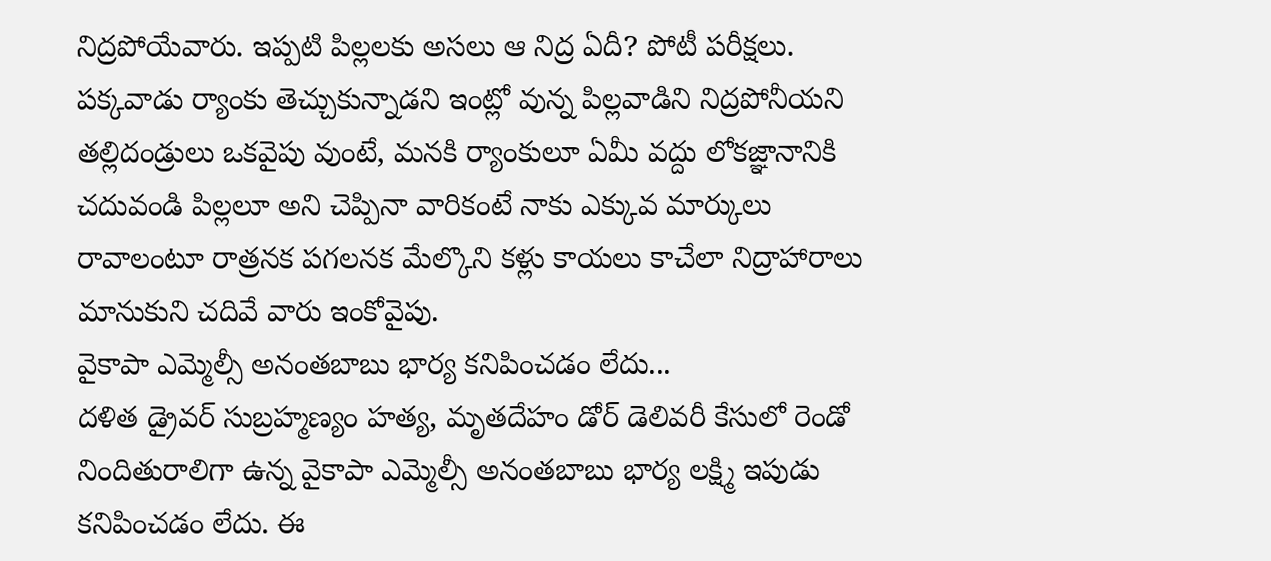నిద్రపోయేవారు. ఇప్పటి పిల్లలకు అసలు ఆ నిద్ర ఏదీ? పోటీ పరీక్షలు. పక్కవాడు ర్యాంకు తెచ్చుకున్నాడని ఇంట్లో వున్న పిల్లవాడిని నిద్రపోనీయని తల్లిదండ్రులు ఒకవైపు వుంటే, మనకి ర్యాంకులూ ఏమీ వద్దు లోకజ్ఞానానికి చదువండి పిల్లలూ అని చెప్పినా వారికంటే నాకు ఎక్కువ మార్కులు రావాలంటూ రాత్రనక పగలనక మేల్కొని కళ్లు కాయలు కాచేలా నిద్రాహారాలు మానుకుని చదివే వారు ఇంకోవైపు.
వైకాపా ఎమ్మెల్సీ అనంతబాబు భార్య కనిపించడం లేదు...
దళిత డ్రైవర్ సుబ్రహ్మణ్యం హత్య, మృతదేహం డోర్ డెలివరీ కేసులో రెండో నిందితురాలిగా ఉన్న వైకాపా ఎమ్మెల్సీ అనంతబాబు భార్య లక్ష్మి ఇపుడు కనిపించడం లేదు. ఈ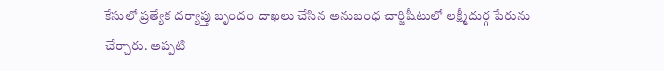కేసులో ప్రత్యేక దర్యాప్తు బృందం దాఖలు చేసిన అనుబంధ చార్జిషీటులో లక్ష్మీదుర్గ పేరును చేర్చారు. అప్పటి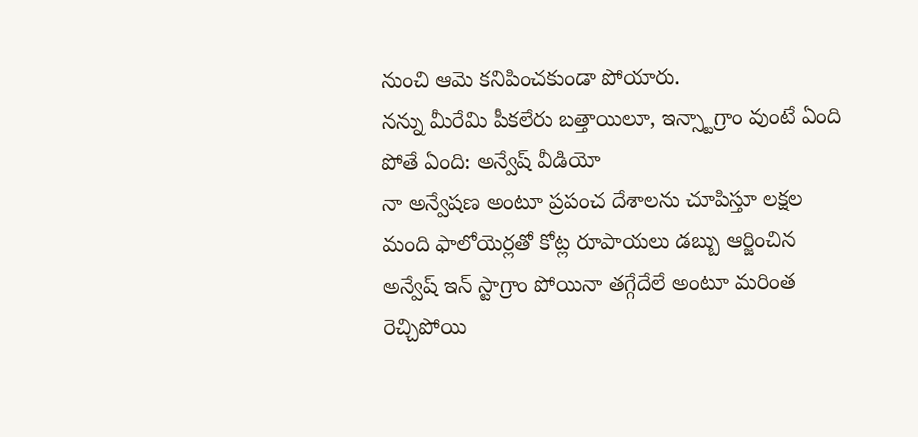నుంచి ఆమె కనిపించకుండా పోయారు.
నన్ను మీరేమి పీకలేరు బత్తాయిలూ, ఇన్స్టాగ్రాం వుంటే ఏంది పోతే ఏంది: అన్వేష్ వీడియో
నా అన్వేషణ అంటూ ప్రపంచ దేశాలను చూపిస్తూ లక్షల మంది ఫాలోయెర్లతో కోట్ల రూపాయలు డబ్బు ఆర్జించిన అన్వేష్ ఇన్ స్టాగ్రాం పోయినా తగ్గేదేలే అంటూ మరింత రెచ్చిపోయి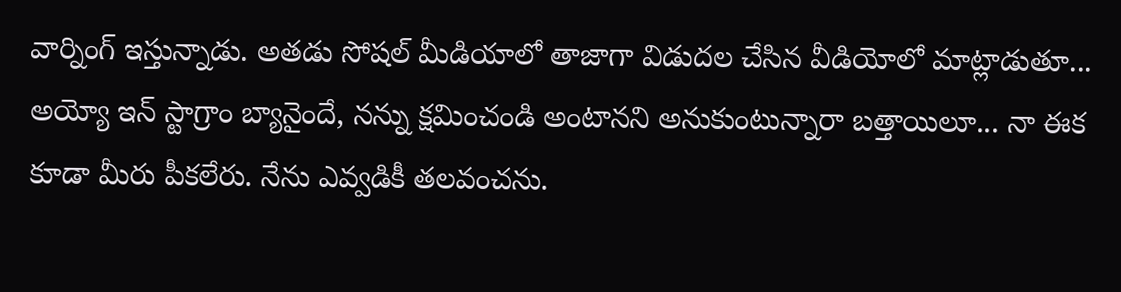వార్నింగ్ ఇస్తున్నాడు. అతడు సోషల్ మీడియాలో తాజాగా విడుదల చేసిన వీడియోలో మాట్లాడుతూ... అయ్యో ఇన్ స్టాగ్రాం బ్యానైందే, నన్ను క్షమించండి అంటానని అనుకుంటున్నారా బత్తాయిలూ... నా ఈక కూడా మీరు పీకలేరు. నేను ఎవ్వడికీ తలవంచను.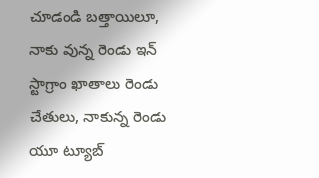చూడండి బత్తాయిలూ, నాకు వున్న రెండు ఇన్ స్టాగ్రాం ఖాతాలు రెండు చేతులు, నాకున్న రెండు యూ ట్యూబ్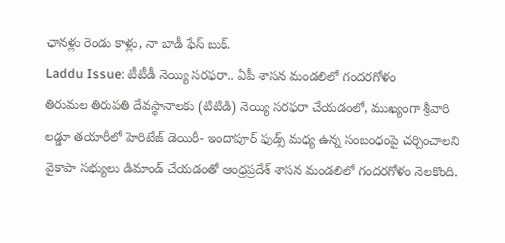ఛానళ్లు రెండు కాళ్లు, నా బాడీ ఫేస్ బుక్.
Laddu Issue: టీటీడీ నెయ్యి సరఫరా.. ఏపీ శాసన మండలిలో గందరగోళం
తిరుమల తిరుపతి దేవస్థానాలకు (టిటిడి) నెయ్యి సరఫరా చేయడంలో, ముఖ్యంగా శ్రీవారి లడ్డూ తయారీలో హెరిటేజ్ డెయిరీ- ఇందాపూర్ ఫుడ్స్ మధ్య ఉన్న సంబంధంపై చర్చించాలని వైకాపా సభ్యులు డిమాండ్ చేయడంతో ఆంధ్రప్రదేశ్ శాసన మండలిలో గందరగోళం నెలకొంది.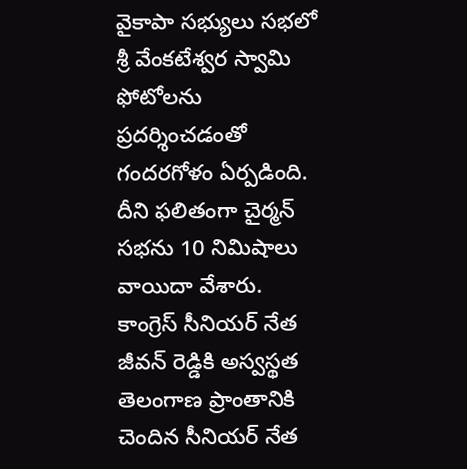వైకాపా సభ్యులు సభలో శ్రీ వేంకటేశ్వర స్వామి ఫోటోలను ప్రదర్శించడంతో గందరగోళం ఏర్పడింది. దీని ఫలితంగా చైర్మన్ సభను 10 నిమిషాలు వాయిదా వేశారు.
కాంగ్రెస్ సీనియర్ నేత జీవన్ రెడ్డికి అస్వస్థత
తెలంగాణ ప్రాంతానికి చెందిన సీనియర్ నేత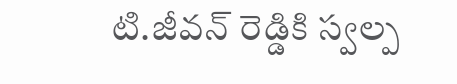టి.జీవన్ రెడ్డికి స్వల్ప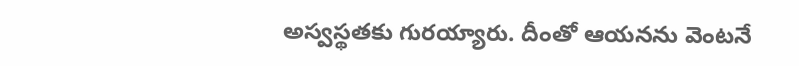అస్వస్థతకు గురయ్యారు. దీంతో ఆయనను వెంటనే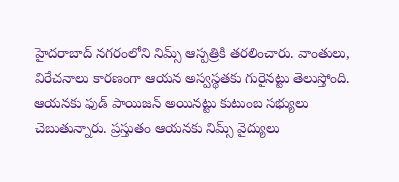హైదరాబాద్ నగరంలోని నిమ్స్ ఆస్పత్రికి తరలించారు. వాంతులు, విరేచనాలు కారణంగా ఆయన అస్వస్థతకు గురైనట్టు తెలుస్తోంది. ఆయనకు ఫుడ్ పాయిజన్ అయినట్టు కుటుంబ సభ్యులు చెబుతున్నారు. ప్రస్తుతం ఆయనకు నిమ్స్ వైద్యులు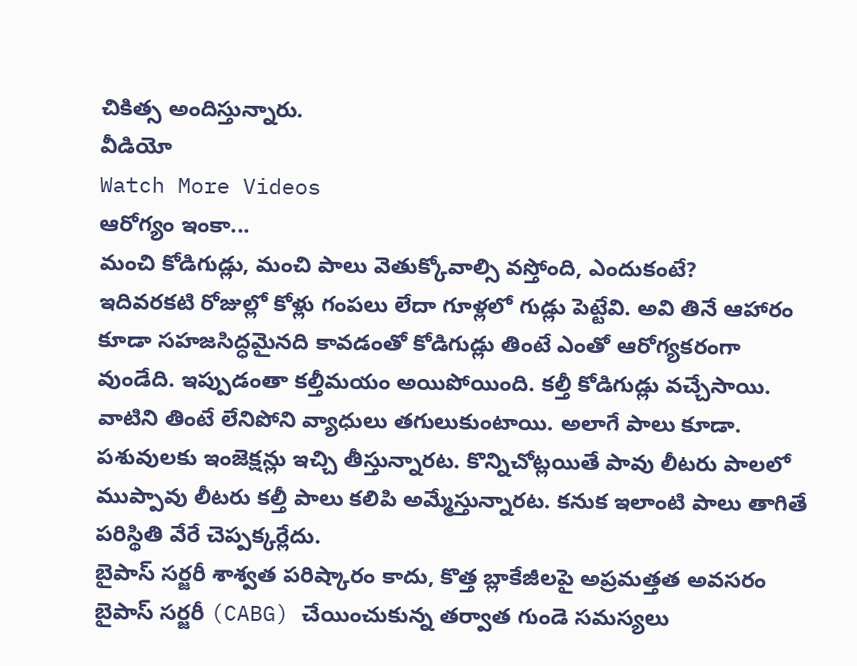చికిత్స అందిస్తున్నారు.
వీడియో
Watch More Videos
ఆరోగ్యం ఇంకా...
మంచి కోడిగుడ్లు, మంచి పాలు వెతుక్కోవాల్సి వస్తోంది, ఎందుకంటే?
ఇదివరకటి రోజుల్లో కోళ్లు గంపలు లేదా గూళ్లలో గుడ్లు పెట్టేవి. అవి తినే ఆహారం కూడా సహజసిద్ధమైనది కావడంతో కోడిగుడ్లు తింటే ఎంతో ఆరోగ్యకరంగా వుండేది. ఇప్పుడంతా కల్తీమయం అయిపోయింది. కల్తీ కోడిగుడ్లు వచ్చేసాయి. వాటిని తింటే లేనిపోని వ్యాధులు తగులుకుంటాయి. అలాగే పాలు కూడా. పశువులకు ఇంజెక్షన్లు ఇచ్చి తీస్తున్నారట. కొన్నిచోట్లయితే పావు లీటరు పాలలో ముప్పావు లీటరు కల్తీ పాలు కలిపి అమ్మేస్తున్నారట. కనుక ఇలాంటి పాలు తాగితే పరిస్థితి వేరే చెప్పక్కర్లేదు.
బైపాస్ సర్జరీ శాశ్వత పరిష్కారం కాదు, కొత్త బ్లాకేజీలపై అప్రమత్తత అవసరం
బైపాస్ సర్జరీ (CABG) చేయించుకున్న తర్వాత గుండె సమస్యలు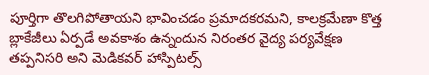పూర్తిగా తొలగిపోతాయని భావించడం ప్రమాదకరమని, కాలక్రమేణా కొత్త బ్లాకేజీలు ఏర్పడే అవకాశం ఉన్నందున నిరంతర వైద్య పర్యవేక్షణ తప్పనిసరి అని మెడికవర్ హాస్పిటల్స్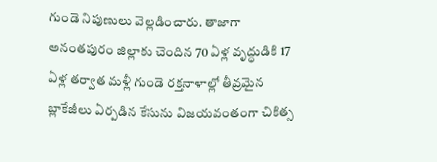గుండె నిపుణులు వెల్లడించారు. తాజాగా అనంతపురం జిల్లాకు చెందిన 70 ఏళ్ల వృద్ధుడికి 17 ఏళ్ల తర్వాత మళ్లీ గుండె రక్తనాళాల్లో తీవ్రమైన బ్లాకేజీలు ఏర్పడిన కేసును విజయవంతంగా చికిత్స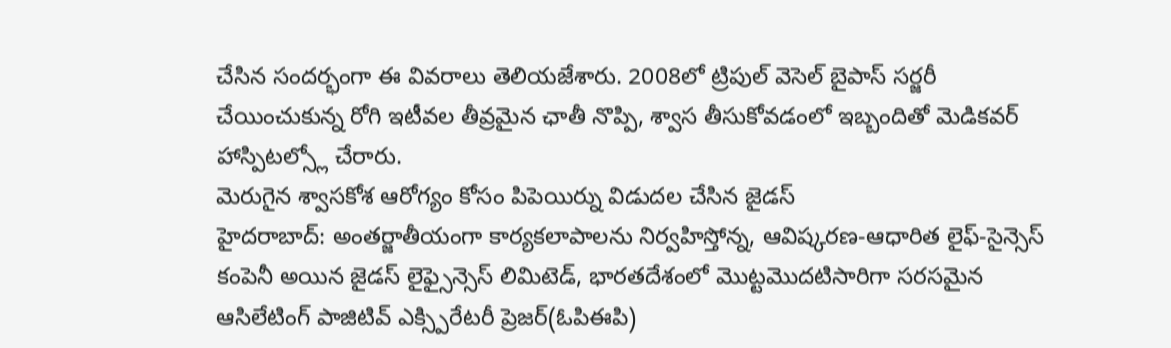చేసిన సందర్భంగా ఈ వివరాలు తెలియజేశారు. 2008లో ట్రిపుల్ వెసెల్ బైపాస్ సర్జరీ చేయించుకున్న రోగి ఇటీవల తీవ్రమైన ఛాతీ నొప్పి, శ్వాస తీసుకోవడంలో ఇబ్బందితో మెడికవర్ హాస్పిటల్స్లో చేరారు.
మెరుగైన శ్వాసకోశ ఆరోగ్యం కోసం పిపెయిర్ను విడుదల చేసిన జైడస్
హైదరాబాద్: అంతర్జాతీయంగా కార్యకలాపాలను నిర్వహిస్తోన్న, ఆవిష్కరణ-ఆధారిత లైఫ్-సైన్సెస్ కంపెనీ అయిన జైడస్ లైఫ్సైన్సెస్ లిమిటెడ్, భారతదేశంలో మొట్టమొదటిసారిగా సరసమైన ఆసిలేటింగ్ పాజిటివ్ ఎక్స్పిరేటరీ ప్రెజర్(ఓపిఈపి)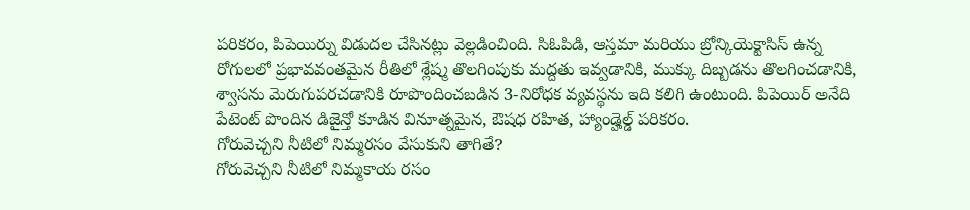పరికరం, పిపెయిర్ను విడుదల చేసినట్లు వెల్లడించింది. సిఓపిడి, ఆస్తమా మరియు బ్రోన్కియెక్టాసిస్ ఉన్న రోగులలో ప్రభావవంతమైన రీతిలో శ్లేష్మ తొలగింపుకు మద్దతు ఇవ్వడానికి, ముక్కు దిబ్బడను తొలగించడానికి, శ్వాసను మెరుగుపరచడానికి రూపొందించబడిన 3-నిరోధక వ్యవస్థను ఇది కలిగి ఉంటుంది. పిపెయిర్ అనేది పేటెంట్ పొందిన డిజైన్తో కూడిన వినూత్నమైన, ఔషధ రహిత, హ్యాండ్హెల్డ్ పరికరం.
గోరువెచ్చని నీటిలో నిమ్మరసం వేసుకుని తాగితే?
గోరువెచ్చని నీటిలో నిమ్మకాయ రసం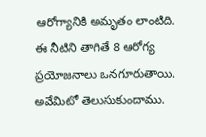ఆరోగ్యానికి అమృతం లాంటిది. ఈ నీటిని తాగితే 8 ఆరోగ్య ప్రయోజనాలు ఒనగూరుతాయి. అవేమిటో తెలుసుకుందాము.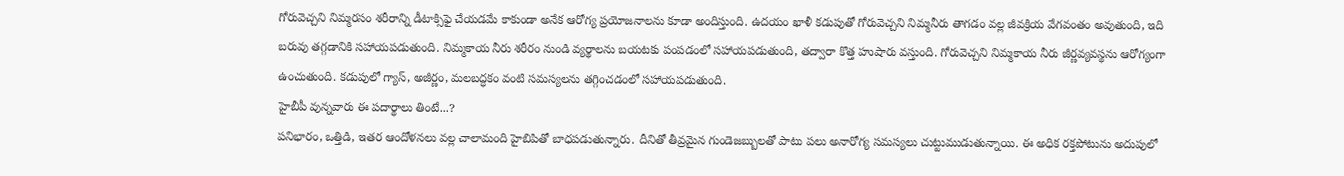గోరువెచ్చని నిమ్మరసం శరీరాన్ని డీటాక్సిఫై చేయడమే కాకుండా అనేక ఆరోగ్య ప్రయోజనాలను కూడా అందిస్తుంది. ఉదయం ఖాళీ కడుపుతో గోరువెచ్చని నిమ్మనీరు తాగడం వల్ల జీవక్రియ వేగవంతం అవుతుంది, ఇది బరువు తగ్గడానికి సహాయపడుతుంది. నిమ్మకాయ నీరు శరీరం నుండి వ్యర్థాలను బయటకు పంపడంలో సహాయపడుతుంది, తద్వారా కొత్త హుషారు వస్తుంది. గోరువెచ్చని నిమ్మకాయ నీరు జీర్ణవ్యవస్థను ఆరోగ్యంగా ఉంచుతుంది. కడుపులో గ్యాస్, అజీర్ణం, మలబద్ధకం వంటి సమస్యలను తగ్గించడంలో సహాయపడుతుంది.
హైబీపీ వున్నవారు ఈ పదార్థాలు తింటే...?
పనిభారం, ఒత్తిడి, ఇతర ఆందోళనలు వల్ల చాలామంది హైబిపితో బాధపడుతున్నారు. దీనితో తీవ్రమైన గుండెజబ్బులతో పాటు పలు అనారోగ్య సమస్యలు చుట్టుముడుతున్నాయి. ఈ అధిక రక్తపోటును అదుపులో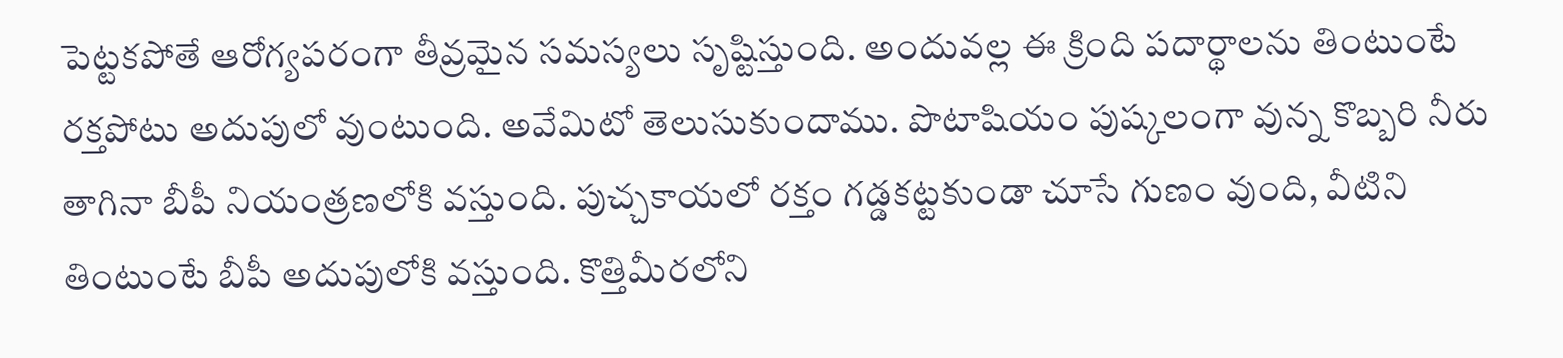పెట్టకపోతే ఆరోగ్యపరంగా తీవ్రమైన సమస్యలు సృష్టిస్తుంది. అందువల్ల ఈ క్రింది పదార్థాలను తింటుంటే రక్తపోటు అదుపులో వుంటుంది. అవేమిటో తెలుసుకుందాము. పొటాషియం పుష్కలంగా వున్న కొబ్బరి నీరు తాగినా బీపీ నియంత్రణలోకి వస్తుంది. పుచ్చకాయలో రక్తం గడ్డకట్టకుండా చూసే గుణం వుంది, వీటిని తింటుంటే బీపీ అదుపులోకి వస్తుంది. కొత్తిమీరలోని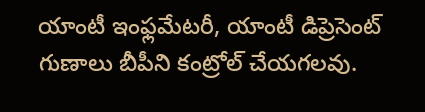యాంటీ ఇంఫ్లమేటరీ, యాంటీ డిప్రెసెంట్ గుణాలు బీపీని కంట్రోల్ చేయగలవు.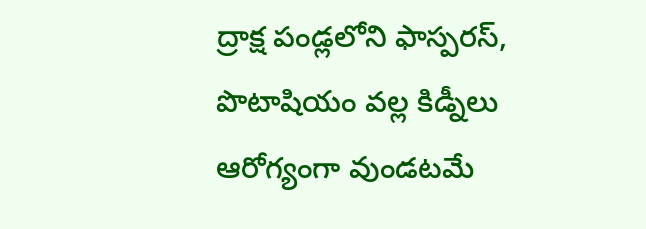ద్రాక్ష పండ్లలోని ఫాస్పరస్, పొటాషియం వల్ల కిడ్నీలు ఆరోగ్యంగా వుండటమే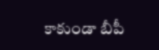కాకుండా బీపీ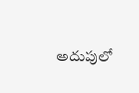అదుపులో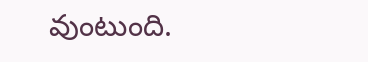వుంటుంది.